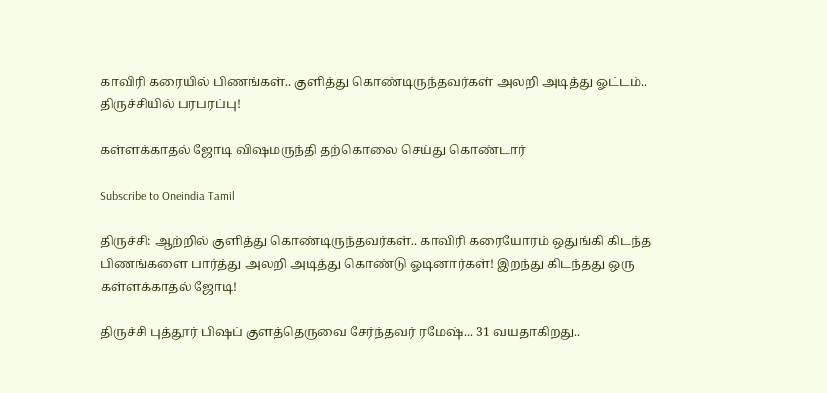காவிரி கரையில் பிணங்கள்.. குளித்து கொண்டிருந்தவர்கள் அலறி அடித்து ஓட்டம்.. திருச்சியில் பரபரப்பு!

கள்ளக்காதல் ஜோடி விஷமருந்தி தற்கொலை செய்து கொண்டார்

Subscribe to Oneindia Tamil

திருச்சி: ஆற்றில் குளித்து கொண்டிருந்தவர்கள்.. காவிரி கரையோரம் ஒதுங்கி கிடந்த பிணங்களை பார்த்து அலறி அடித்து கொண்டு ஓடினார்கள்! இறந்து கிடந்தது ஒரு கள்ளக்காதல் ஜோடி!

திருச்சி புத்தூர் பி‌‌ஷப் குளத்தெருவை சேர்ந்தவர் ரமே‌‌ஷ்... 31 வயதாகிறது..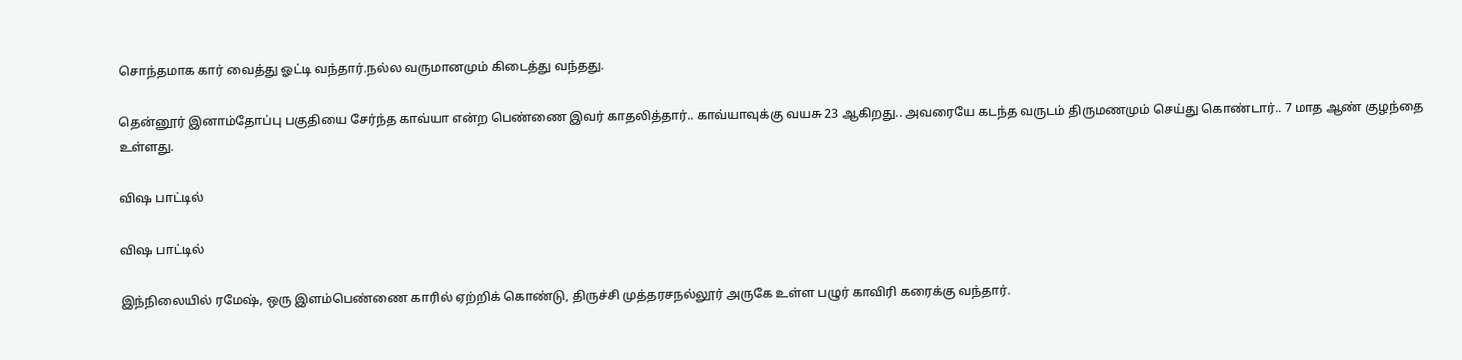சொந்தமாக கார் வைத்து ஓட்டி வந்தார்.நல்ல வருமானமும் கிடைத்து வந்தது.

தென்னூர் இனாம்தோப்பு பகுதியை சேர்ந்த காவ்யா என்ற பெண்ணை இவர் காதலித்தார்.. காவ்யாவுக்கு வயசு 23 ஆகிறது.. அவரையே கடந்த வருடம் திருமணமும் செய்து கொண்டார்.. 7 மாத ஆண் குழந்தை உள்ளது.

விஷ பாட்டில்

விஷ பாட்டில்

இந்நிலையில் ரமே‌‌ஷ், ஒரு இளம்பெண்ணை காரில் ஏற்றிக் கொண்டு, திருச்சி முத்தரசநல்லூர் அருகே உள்ள பழுர் காவிரி கரைக்கு வந்தார்.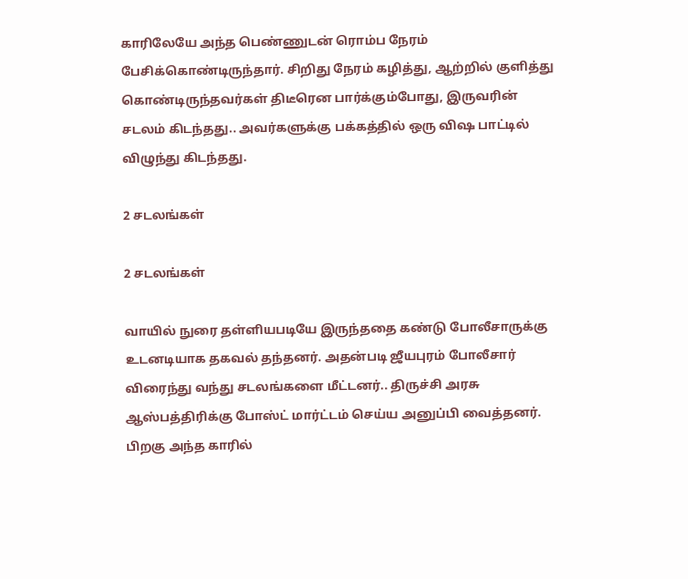காரிலேயே அந்த பெண்ணுடன் ரொம்ப நேரம் பேசிக்கொண்டிருந்தார். சிறிது நேரம் கழித்து, ஆற்றில் குளித்து கொண்டிருந்தவர்கள் திடீரென பார்க்கும்போது, இருவரின் சடலம் கிடந்தது.. அவர்களுக்கு பக்கத்தில் ஒரு விஷ பாட்டில் விழுந்து கிடந்தது.

2 சடலங்கள்

2 சடலங்கள்

வாயில் நுரை தள்ளியபடியே இருந்ததை கண்டு போலீசாருக்கு உடனடியாக தகவல் தந்தனர். அதன்படி ஜீயபுரம் போலீசார் விரைந்து வந்து சடலங்களை மீட்டனர்.. திருச்சி அரசு ஆஸ்பத்திரிக்கு போஸ்ட் மார்ட்டம் செய்ய அனுப்பி வைத்தனர். பிறகு அந்த காரில்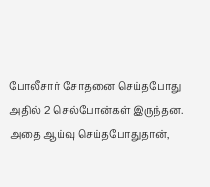போலீசார் சோதனை செய்தபோது அதில் 2 செல்போன்கள் இருந்தன. அதை ஆய்வு செய்தபோதுதான்,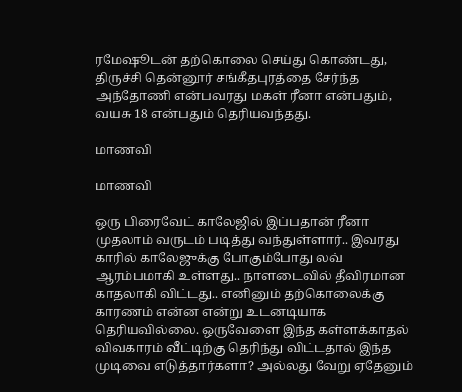ரமேஷூடன் தற்கொலை செய்து கொண்டது, திருச்சி தென்னூர் சங்கீதபுரத்தை சேர்ந்த அந்தோணி என்பவரது மகள் ரீனா என்பதும், வயசு 18 என்பதும் தெரியவந்தது.

மாணவி

மாணவி

ஒரு பிரைவேட் காலேஜில் இப்பதான் ரீனா முதலாம் வருடம் படித்து வந்துள்ளார்.. இவரது காரில் காலேஜுக்கு போகும்போது லவ் ஆரம்பமாகி உள்ளது.. நாளடைவில் தீவிரமான காதலாகி விட்டது.. எனினும் தற்கொலைக்கு காரணம் என்ன என்று உடனடியாக தெரியவில்லை. ஒருவேளை இந்த கள்ளக்காதல் விவகாரம் வீட்டிற்கு தெரிந்து விட்டதால் இந்த முடிவை எடுத்தார்களா? அல்லது வேறு ஏதேனும்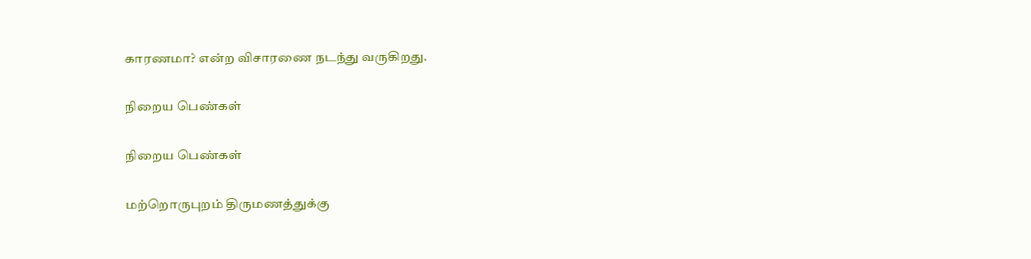காரணமா? என்ற விசாரணை நடந்து வருகிறது.

நிறைய பெண்கள்

நிறைய பெண்கள்

மற்றொருபுறம் திருமணத்துக்கு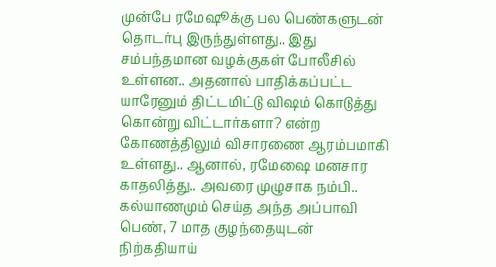முன்பே ரமேஷூக்கு பல பெண்களுடன் தொடர்பு இருந்துள்ளது.. இது சம்பந்தமான வழக்குகள் போலீசில் உள்ளன.. அதனால் பாதிக்கப்பட்ட யாரேனும் திட்டமிட்டு விஷம் கொடுத்து கொன்று விட்டார்களா? என்ற கோணத்திலும் விசாரணை ஆரம்பமாகி உள்ளது.. ஆனால், ரமேஷை மனசார காதலித்து.. அவரை முழுசாக நம்பி.. கல்யாணமும் செய்த அந்த அப்பாவி பெண், 7 மாத குழந்தையுடன் நிற்கதியாய்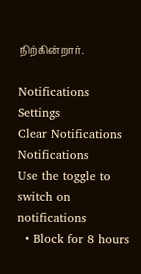நிற்கின்றார்.

Notifications
Settings
Clear Notifications
Notifications
Use the toggle to switch on notifications
  • Block for 8 hours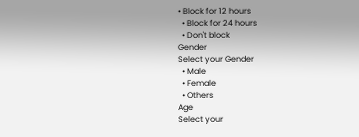• Block for 12 hours
  • Block for 24 hours
  • Don't block
Gender
Select your Gender
  • Male
  • Female
  • Others
Age
Select your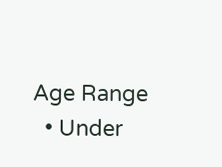Age Range
  • Under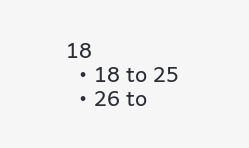18
  • 18 to 25
  • 26 to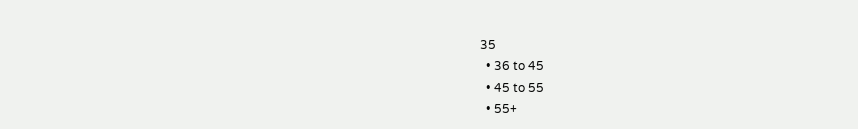35
  • 36 to 45
  • 45 to 55
  • 55+